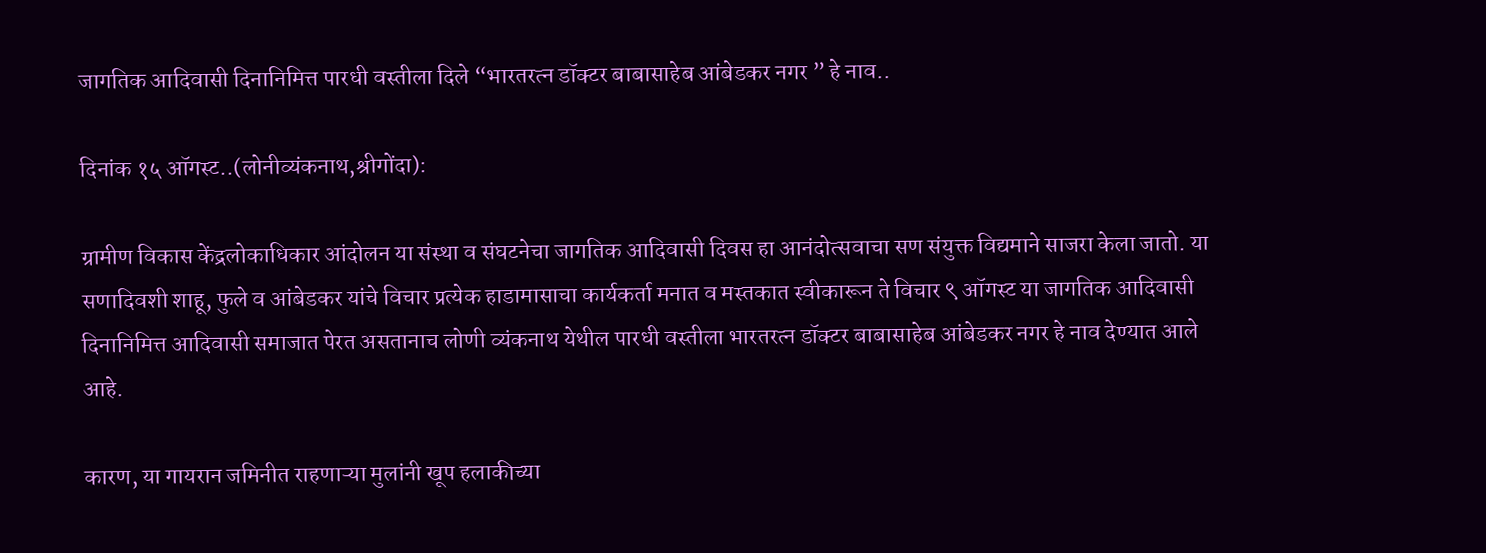जागतिक आदिवासी दिनानिमित्त पारधी वस्तीला दिले “भारतरत्न डॉक्टर बाबासाहेब आंबेडकर नगर ” हे नाव..

दिनांक १५ ऑगस्ट..(लोनीव्यंकनाथ,श्रीगोंदा):

ग्रामीण विकास केंद्रलोकाधिकार आंदोलन या संस्था व संघटनेचा जागतिक आदिवासी दिवस हा आनंदोत्सवाचा सण संयुक्त विद्यमाने साजरा केला जातो. या सणादिवशी शाहू, फुले व आंबेडकर यांचे विचार प्रत्येक हाडामासाचा कार्यकर्ता मनात व मस्तकात स्वीकारून ते विचार ९ ऑगस्ट या जागतिक आदिवासी दिनानिमित्त आदिवासी समाजात पेरत असतानाच लोणी व्यंकनाथ येथील पारधी वस्तीला भारतरत्न डॉक्टर बाबासाहेब आंबेडकर नगर हे नाव देण्यात आले आहे.

कारण, या गायरान जमिनीत राहणाऱ्या मुलांनी खूप हलाकीच्या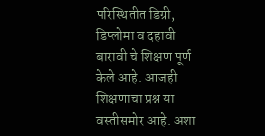परिस्थितीत डिग्री, डिप्लोमा व दहावी बारावी चे शिक्षण पूर्ण केले आहे. आजही शिक्षणाचा प्रश्न या वस्तीसमोर आहे. अशा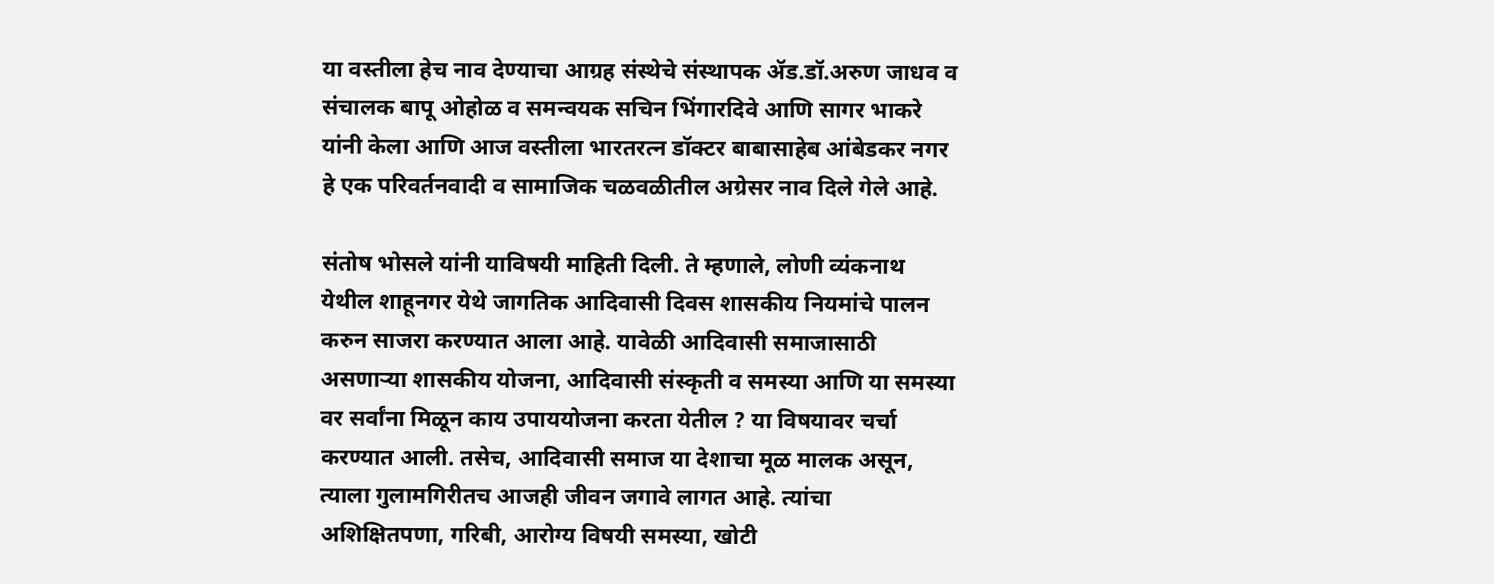या वस्तीला हेच नाव देण्याचा आग्रह संस्थेचे संस्थापक ॲड.डॉ.अरुण जाधव व संचालक बापू ओहोळ व समन्वयक सचिन भिंगारदिवे आणि सागर भाकरे यांनी केला आणि आज वस्तीला भारतरत्न डॉक्टर बाबासाहेब आंबेडकर नगर हे एक परिवर्तनवादी व सामाजिक चळवळीतील अग्रेसर नाव दिले गेले आहे.

संतोष भोसले यांनी याविषयी माहिती दिली. ते म्हणाले, लोणी व्यंकनाथ येथील शाहूनगर येथे जागतिक आदिवासी दिवस शासकीय नियमांचे पालन करुन साजरा करण्यात आला आहे. यावेळी आदिवासी समाजासाठी असणाऱ्या शासकीय योजना, आदिवासी संस्कृती व समस्या आणि या समस्या वर सर्वांना मिळून काय उपाययोजना करता येतील ? या विषयावर चर्चा करण्यात आली. तसेच, आदिवासी समाज या देशाचा मूळ मालक असून, त्याला गुलामगिरीतच आजही जीवन जगावे लागत आहे. त्यांचा अशिक्षितपणा, गरिबी, आरोग्य विषयी समस्या, खोटी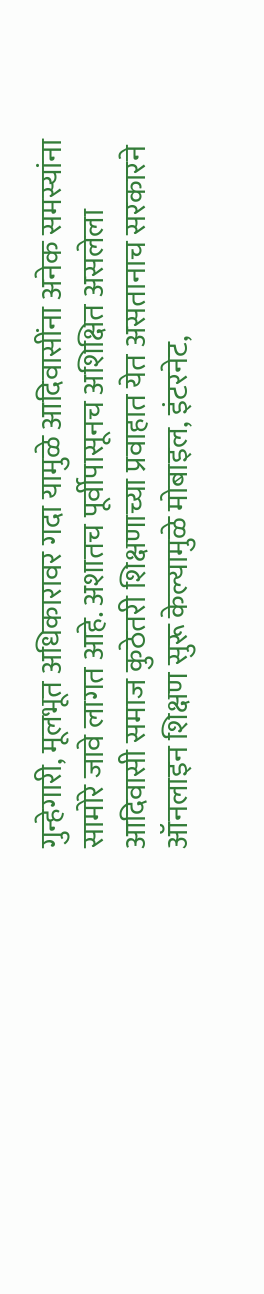गुन्हेगारी, मूलभूत अधिकारावर गदा यामुळे आदिवासींना अनेक समस्यांना सामोरे जावे लागत आहे. अशातच पूर्वीपासूनच अशिक्षित असलेला आदिवासी समाज कुठेतरी शिक्षणाच्या प्रवाहात येत असतानाच सरकारने ऑनलाइन शिक्षण सुरू केल्यामुळे मोबाइल, इंटरनेट,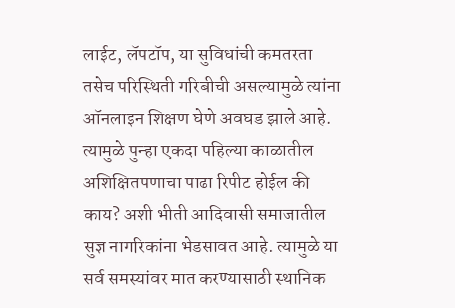लाईट, लॅपटॉप, या सुविधांची कमतरता तसेच परिस्थिती गरिबीची असल्यामुळे त्यांना ऑनलाइन शिक्षण घेणे अवघड झाले आहे. त्यामुळे पुन्हा एकदा पहिल्या काळातील अशिक्षितपणाचा पाढा रिपीट होईल की काय? अशी भीती आदिवासी समाजातील सुज्ञ नागरिकांना भेडसावत आहे. त्यामुळे या सर्व समस्यांवर मात करण्यासाठी स्थानिक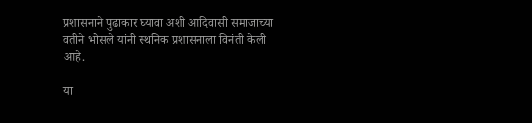प्रशासनाने पुढाकार घ्यावा अशी आदिवासी समाजाच्या वतीने भोसले यांनी स्थनिक प्रशासनाला विनंती केली आहे.

या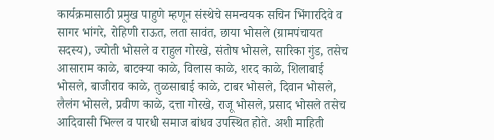कार्यक्रमासाठी प्रमुख पाहुणे म्हणून संस्थेचे समन्वयक सचिन भिंगारदिवे व सागर भांगरे, रोहिणी राऊत, लता सावंत, छाया भोसले (ग्रामपंचायत सदस्य), ज्योती भोसले व राहुल गोरखे, संतोष भोसले, सारिका गुंड, तसेच आसाराम काळे, बाटक्या काळे, विलास काळे, शरद काळे, शिलाबाई भोसले, बाजीराव काळे, तुळसाबाई काळे, टाबर भोसले, दिवान भोसले, लैलंग भोसले, प्रवीण काळे, दत्ता गोरखे, राजू भोसले, प्रसाद भोसले तसेच आदिवासी भिल्ल व पारधी समाज बांधव उपस्थित होते. अशी माहिती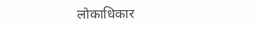लोकाधिकार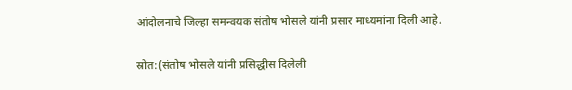आंदोलनाचे जिल्हा समन्वयक संतोष भोसले यांनी प्रसार माध्यमांना दिली आहे.

स्रोत:(संतोष भोसले यांनी प्रसिद्धीस दिलेली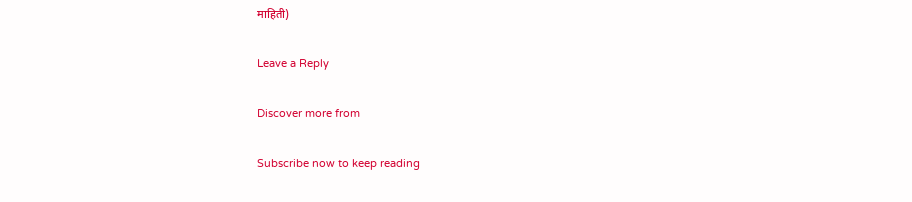माहिती)

Leave a Reply

Discover more from

Subscribe now to keep reading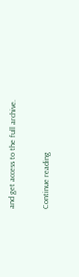and get access to the full archive.

Continue reading